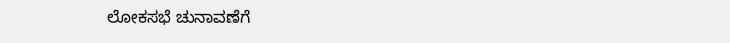ಲೋಕಸಭೆ ಚುನಾವಣೆಗೆ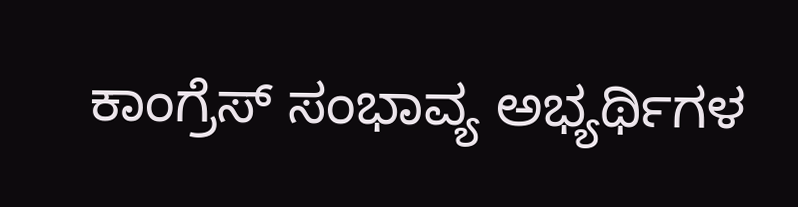ಕಾಂಗ್ರೆಸ್ ಸಂಭಾವ್ಯ ಅಭ್ಯರ್ಥಿಗಳ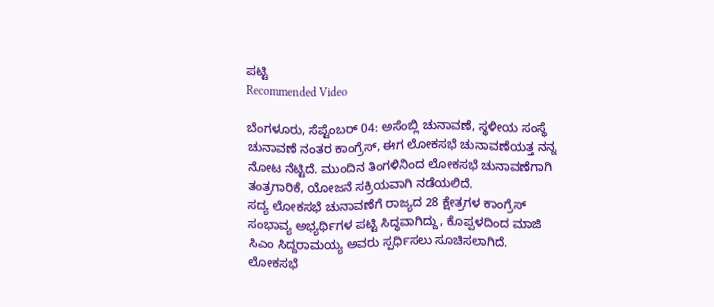ಪಟ್ಟಿ
Recommended Video

ಬೆಂಗಳೂರು, ಸೆಪ್ಟೆಂಬರ್ 04: ಅಸೆಂಬ್ಲಿ ಚುನಾವಣೆ, ಸ್ಥಳೀಯ ಸಂಸ್ಥೆ ಚುನಾವಣೆ ನಂತರ ಕಾಂಗ್ರೆಸ್, ಈಗ ಲೋಕಸಭೆ ಚುನಾವಣೆಯತ್ತ ನನ್ನ ನೋಟ ನೆಟ್ಟಿದೆ. ಮುಂದಿನ ತಿಂಗಳಿನಿಂದ ಲೋಕಸಭೆ ಚುನಾವಣೆಗಾಗಿ ತಂತ್ರಗಾರಿಕೆ, ಯೋಜನೆ ಸಕ್ರಿಯವಾಗಿ ನಡೆಯಲಿದೆ.
ಸದ್ಯ ಲೋಕಸಭೆ ಚುನಾವಣೆಗೆ ರಾಜ್ಯದ 28 ಕ್ಷೇತ್ರಗಳ ಕಾಂಗ್ರೆಸ್ ಸಂಭಾವ್ಯ ಅಭ್ಯರ್ಥಿಗಳ ಪಟ್ಟಿ ಸಿದ್ಧವಾಗಿದ್ದು, ಕೊಪ್ಪಳದಿಂದ ಮಾಜಿ ಸಿಎಂ ಸಿದ್ದರಾಮಯ್ಯ ಅವರು ಸ್ಪರ್ಧಿಸಲು ಸೂಚಿಸಲಾಗಿದೆ.
ಲೋಕಸಭೆ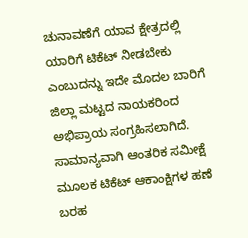ಚುನಾವಣೆಗೆ ಯಾವ ಕ್ಷೇತ್ರದಲ್ಲಿ ಯಾರಿಗೆ ಟಿಕೆಟ್ ನೀಡಬೇಕು ಎಂಬುದನ್ನು ಇದೇ ಮೊದಲ ಬಾರಿಗೆ ಜಿಲ್ಲಾ ಮಟ್ಟದ ನಾಯಕರಿಂದ ಅಭಿಪ್ರಾಯ ಸಂಗ್ರಹಿಸಲಾಗಿದೆ.
ಸಾಮಾನ್ಯವಾಗಿ ಆಂತರಿಕ ಸಮೀಕ್ಷೆ ಮೂಲಕ ಟಿಕೆಟ್ ಆಕಾಂಕ್ಷಿಗಳ ಹಣೆ ಬರಹ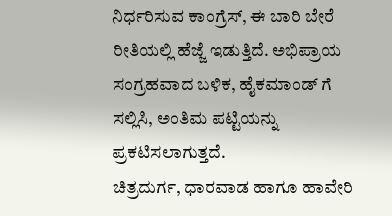ನಿರ್ಧರಿಸುವ ಕಾಂಗ್ರೆಸ್, ಈ ಬಾರಿ ಬೇರೆ ರೀತಿಯಲ್ಲಿ ಹೆಜ್ಜೆ ಇಡುತ್ತಿದೆ. ಅಭಿಪ್ರಾಯ ಸಂಗ್ರಹವಾದ ಬಳಿಕ, ಹೈಕಮಾಂಡ್ ಗೆ ಸಲ್ಲಿಸಿ, ಅಂತಿಮ ಪಟ್ಟಿಯನ್ನು ಪ್ರಕಟಿಸಲಾಗುತ್ತದೆ.
ಚಿತ್ರದುರ್ಗ, ಧಾರವಾಡ ಹಾಗೂ ಹಾವೇರಿ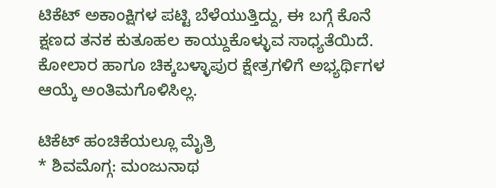ಟಿಕೆಟ್ ಅಕಾಂಕ್ಷಿಗಳ ಪಟ್ಟಿ ಬೆಳೆಯುತ್ತಿದ್ದು, ಈ ಬಗ್ಗೆ ಕೊನೆ ಕ್ಷಣದ ತನಕ ಕುತೂಹಲ ಕಾಯ್ದುಕೊಳ್ಳುವ ಸಾಧ್ಯತೆಯಿದೆ. ಕೋಲಾರ ಹಾಗೂ ಚಿಕ್ಕಬಳ್ಳಾಪುರ ಕ್ಷೇತ್ರಗಳಿಗೆ ಅಭ್ಯರ್ಥಿಗಳ ಆಯ್ಕೆ ಅಂತಿಮಗೊಳಿಸಿಲ್ಲ.

ಟಿಕೆಟ್ ಹಂಚಿಕೆಯಲ್ಲೂ ಮೈತ್ರಿ
* ಶಿವಮೊಗ್ಗ: ಮಂಜುನಾಥ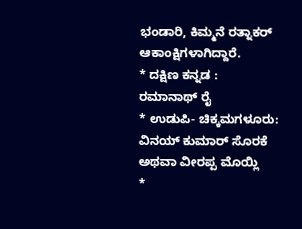ಭಂಡಾರಿ, ಕಿಮ್ಮನೆ ರತ್ನಾಕರ್ ಆಕಾಂಕ್ಷಿಗಳಾಗಿದ್ದಾರೆ.
* ದಕ್ಷಿಣ ಕನ್ನಡ : ರಮಾನಾಥ್ ರೈ
* ಉಡುಪಿ- ಚಿಕ್ಕಮಗಳೂರು: ವಿನಯ್ ಕುಮಾರ್ ಸೊರಕೆ ಅಥವಾ ವೀರಪ್ಪ ಮೊಯ್ಲಿ
*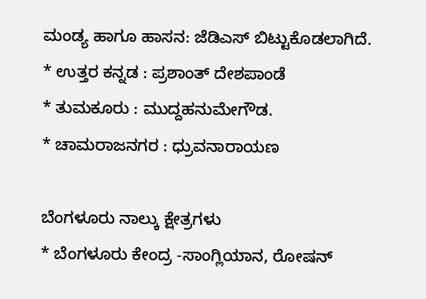ಮಂಡ್ಯ ಹಾಗೂ ಹಾಸನ: ಜೆಡಿಎಸ್ ಬಿಟ್ಟುಕೊಡಲಾಗಿದೆ.
* ಉತ್ತರ ಕನ್ನಡ : ಪ್ರಶಾಂತ್ ದೇಶಪಾಂಡೆ
* ತುಮಕೂರು : ಮುದ್ದಹನುಮೇಗೌಡ.
* ಚಾಮರಾಜನಗರ : ಧ್ರುವನಾರಾಯಣ

ಬೆಂಗಳೂರು ನಾಲ್ಕು ಕ್ಷೇತ್ರಗಳು
* ಬೆಂಗಳೂರು ಕೇಂದ್ರ -ಸಾಂಗ್ಲಿಯಾನ, ರೋಷನ್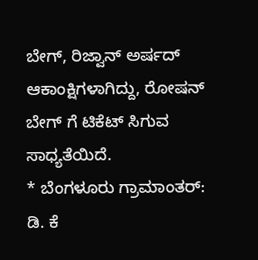ಬೇಗ್, ರಿಜ್ವಾನ್ ಅರ್ಷದ್ ಆಕಾಂಕ್ಷಿಗಳಾಗಿದ್ದು, ರೋಷನ್ ಬೇಗ್ ಗೆ ಟಿಕೆಟ್ ಸಿಗುವ ಸಾಧ್ಯತೆಯಿದೆ.
* ಬೆಂಗಳೂರು ಗ್ರಾಮಾಂತರ್: ಡಿ. ಕೆ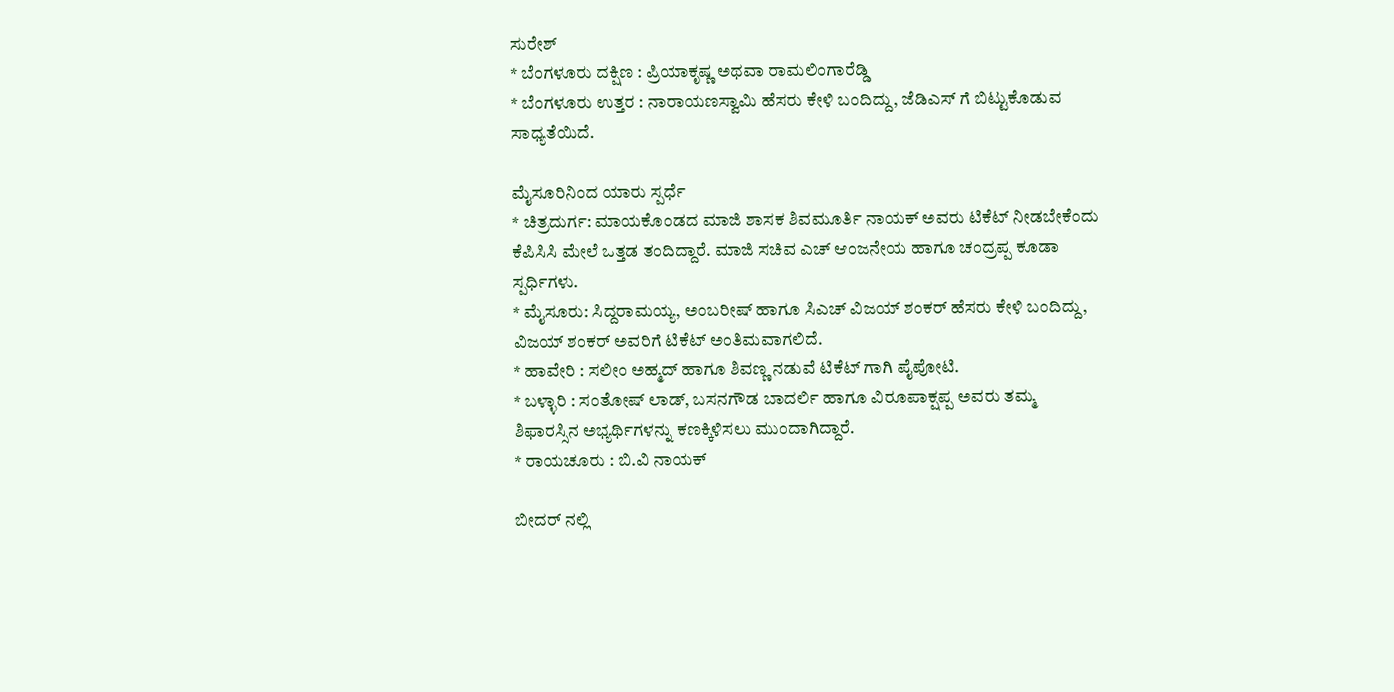ಸುರೇಶ್
* ಬೆಂಗಳೂರು ದಕ್ಷಿಣ : ಪ್ರಿಯಾಕೃಷ್ಣ ಅಥವಾ ರಾಮಲಿಂಗಾರೆಡ್ಡಿ
* ಬೆಂಗಳೂರು ಉತ್ತರ : ನಾರಾಯಣಸ್ವಾಮಿ ಹೆಸರು ಕೇಳಿ ಬಂದಿದ್ದು, ಜೆಡಿಎಸ್ ಗೆ ಬಿಟ್ಟುಕೊಡುವ ಸಾಧ್ಯತೆಯಿದೆ.

ಮೈಸೂರಿನಿಂದ ಯಾರು ಸ್ಪರ್ಧೆ
* ಚಿತ್ರದುರ್ಗ: ಮಾಯಕೊಂಡದ ಮಾಜಿ ಶಾಸಕ ಶಿವಮೂರ್ತಿ ನಾಯಕ್ ಅವರು ಟಿಕೆಟ್ ನೀಡಬೇಕೆಂದು ಕೆಪಿಸಿಸಿ ಮೇಲೆ ಒತ್ತಡ ತಂದಿದ್ದಾರೆ. ಮಾಜಿ ಸಚಿವ ಎಚ್ ಆಂಜನೇಯ ಹಾಗೂ ಚಂದ್ರಪ್ಪ ಕೂಡಾ ಸ್ಪರ್ಧಿಗಳು.
* ಮೈಸೂರು: ಸಿದ್ದರಾಮಯ್ಯ, ಅಂಬರೀಷ್ ಹಾಗೂ ಸಿಎಚ್ ವಿಜಯ್ ಶಂಕರ್ ಹೆಸರು ಕೇಳಿ ಬಂದಿದ್ದು, ವಿಜಯ್ ಶಂಕರ್ ಅವರಿಗೆ ಟಿಕೆಟ್ ಅಂತಿಮವಾಗಲಿದೆ.
* ಹಾವೇರಿ : ಸಲೀಂ ಅಹ್ಮದ್ ಹಾಗೂ ಶಿವಣ್ಣ ನಡುವೆ ಟಿಕೆಟ್ ಗಾಗಿ ಪೈಪೋಟಿ.
* ಬಳ್ಳಾರಿ : ಸಂತೋಷ್ ಲಾಡ್, ಬಸನಗೌಡ ಬಾದರ್ಲಿ ಹಾಗೂ ವಿರೂಪಾಕ್ಷಪ್ಪ ಅವರು ತಮ್ಮ ಶಿಫಾರಸ್ಸಿನ ಅಭ್ಯರ್ಥಿಗಳನ್ನು ಕಣಕ್ಕಿಳಿಸಲು ಮುಂದಾಗಿದ್ದಾರೆ.
* ರಾಯಚೂರು : ಬಿ.ವಿ ನಾಯಕ್

ಬೀದರ್ ನಲ್ಲಿ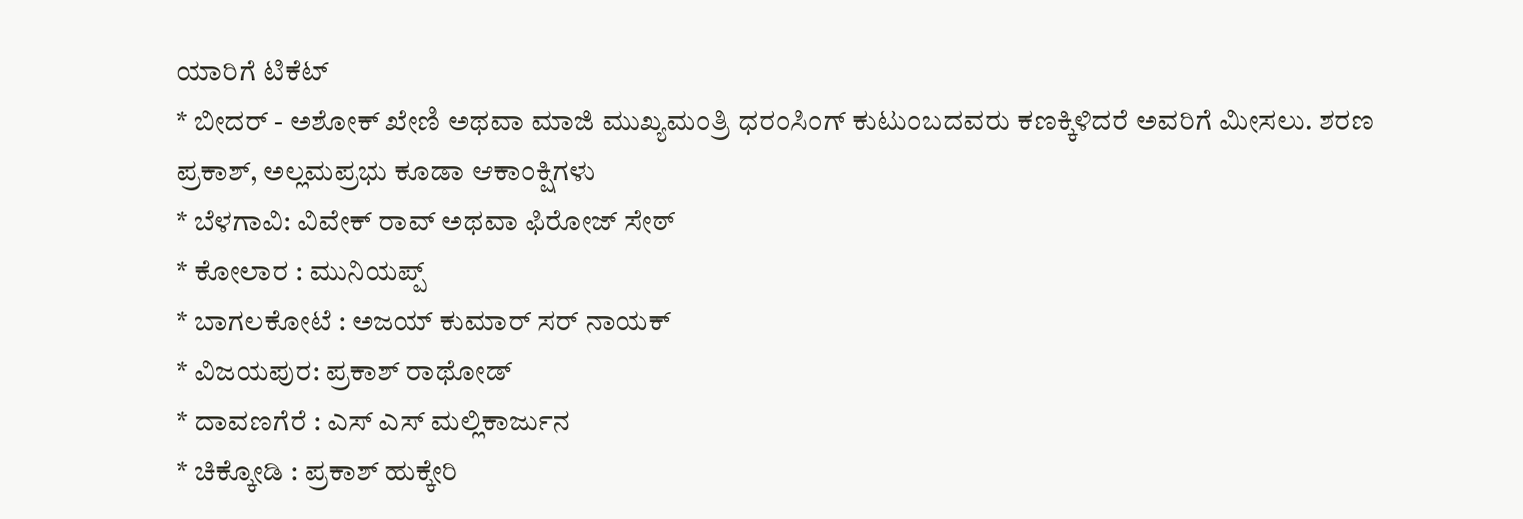ಯಾರಿಗೆ ಟಿಕೆಟ್
* ಬೀದರ್ - ಅಶೋಕ್ ಖೇಣಿ ಅಥವಾ ಮಾಜಿ ಮುಖ್ಯಮಂತ್ರಿ ಧರಂಸಿಂಗ್ ಕುಟುಂಬದವರು ಕಣಕ್ಕಿಳಿದರೆ ಅವರಿಗೆ ಮೀಸಲು. ಶರಣ ಪ್ರಕಾಶ್, ಅಲ್ಲಮಪ್ರಭು ಕೂಡಾ ಆಕಾಂಕ್ಷಿಗಳು
* ಬೆಳಗಾವಿ: ವಿವೇಕ್ ರಾವ್ ಅಥವಾ ಫಿರೋಜ್ ಸೇಠ್
* ಕೋಲಾರ : ಮುನಿಯಪ್ಪ್
* ಬಾಗಲಕೋಟೆ : ಅಜಯ್ ಕುಮಾರ್ ಸರ್ ನಾಯಕ್
* ವಿಜಯಪುರ: ಪ್ರಕಾಶ್ ರಾಥೋಡ್
* ದಾವಣಗೆರೆ : ಎಸ್ ಎಸ್ ಮಲ್ಲಿಕಾರ್ಜುನ
* ಚಿಕ್ಕೋಡಿ : ಪ್ರಕಾಶ್ ಹುಕ್ಕೇರಿ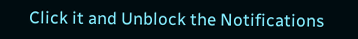Click it and Unblock the Notifications